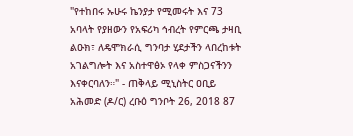"የተከበሩ ኡሁሩ ኬንያታ የሚመሩት እና 73 አባላት የያዘውን የአፍሪካ ኅብረት የምርጫ ታዛቢ ልዑክ፣ ለዴሞክራሲ ግንባታ ሂደታችን ላበረከቱት አገልግሎት እና አስተዋፅኦ የላቀ ምስጋናችንን እናቀርባለን።" - ጠቅላይ ሚኒስትር ዐቢይ አሕመድ (ዶ/ር) ረቡዕ ግንቦት 26, 2018 87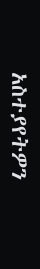አስተያየትዎን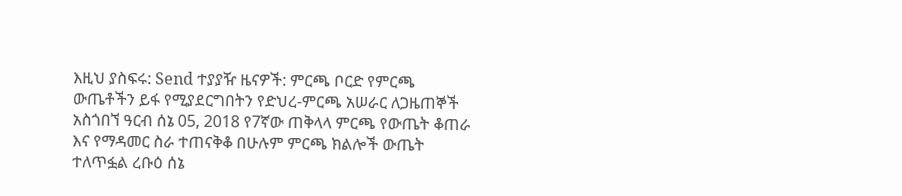እዚህ ያስፍሩ: Send ተያያዥ ዜናዎች: ምርጫ ቦርድ የምርጫ ውጤቶችን ይፋ የሚያደርግበትን የድህረ-ምርጫ አሠራር ለጋዜጠኞች አስጎበኘ ዓርብ ሰኔ 05, 2018 የ7ኛው ጠቅላላ ምርጫ የውጤት ቆጠራ እና የማዳመር ስራ ተጠናቅቆ በሁሉም ምርጫ ክልሎች ውጤት ተለጥፏል ረቡዕ ሰኔ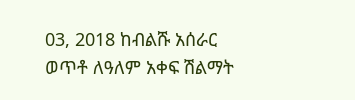03, 2018 ከብልሹ አሰራር ወጥቶ ለዓለም አቀፍ ሽልማት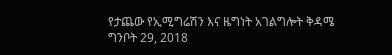የታጨው የኢሚግሬሽን እና ዜግነት አገልግሎት ቅዳሜ ግንቦት 29, 2018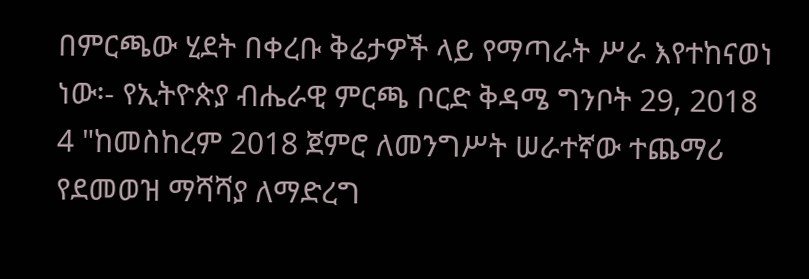በምርጫው ሂደት በቀረቡ ቅሬታዎች ላይ የማጣራት ሥራ እየተከናወነ ነው፡- የኢትዮጵያ ብሔራዊ ምርጫ ቦርድ ቅዳሜ ግንቦት 29, 2018
4 "ከመስከረም 2018 ጀምሮ ለመንግሥት ሠራተኛው ተጨማሪ የደመወዝ ማሻሻያ ለማድረግ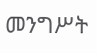መንግሥት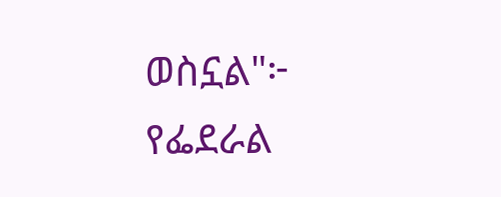ወስኗል"፦ የፌደራል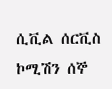ሲቪል ሰርቪስ ኮሚሽን ሰኞ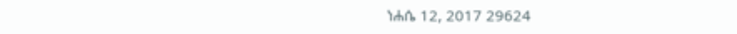ነሐሴ 12, 2017 29624